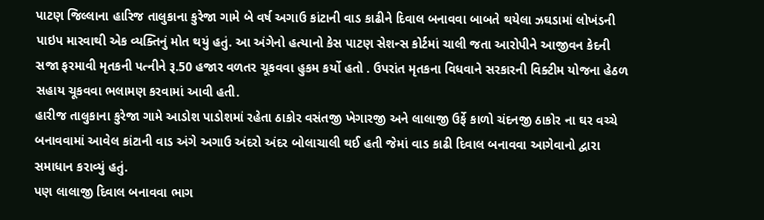પાટણ જિલ્લાના હારિજ તાલુકાના કુરેજા ગામે બે વર્ષ અગાઉ કાંટાની વાડ કાઢીને દિવાલ બનાવવા બાબતે થયેલા ઝઘડામાં લોખંડની પાઇપ મારવાથી એક વ્યક્તિનું મોત થયું હતું. આ અંગેનો હત્યાનો કેસ પાટણ સેશન્સ કોર્ટમાં ચાલી જતા આરોપીને આજીવન કેદની સજા ફરમાવી મૃતકની પત્નીને રૂ.50 હજાર વળતર ચૂકવવા હુકમ કર્યો હતો . ઉપરાંત મૃતકના વિધવાને સરકારની વિક્ટીમ યોજના હેઠળ સહાય ચૂકવવા ભલામણ કરવામાં આવી હતી.
હારીજ તાલુકાના કુરેજા ગામે આડોશ પાડોશમાં રહેતા ઠાકોર વસંતજી ખેગારજી અને લાલાજી ઉર્ફે કાળો ચંદનજી ઠાકોર ના ઘર વચ્ચે બનાવવામાં આવેલ કાંટાની વાડ અંગે અગાઉ અંદરો અંદર બોલાચાલી થઈ હતી જેમાં વાડ કાઢી દિવાલ બનાવવા આગેવાનો દ્વારા સમાધાન કરાવ્યું હતું.
પણ લાલાજી દિવાલ બનાવવા ભાગ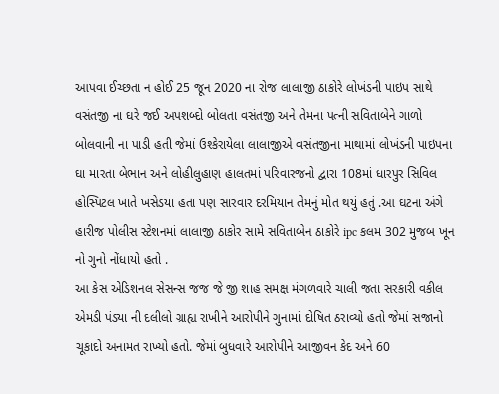આપવા ઈચ્છતા ન હોઈ 25 જૂન 2020 ના રોજ લાલાજી ઠાકોરે લોખંડની પાઇપ સાથે વસંતજી ના ઘરે જઈ અપશબ્દો બોલતા વસંતજી અને તેમના પત્ની સવિતાબેને ગાળો બોલવાની ના પાડી હતી જેમાં ઉશ્કેરાયેલા લાલાજીએ વસંતજીના માથામાં લોખંડની પાઇપના ઘા મારતા બેભાન અને લોહીલુહાણ હાલતમાં પરિવારજનો દ્વારા 108માં ધારપુર સિવિલ હોસ્પિટલ ખાતે ખસેડયા હતા પણ સારવાર દરમિયાન તેમનું મોત થયું હતું .આ ઘટના અંગે હારીજ પોલીસ સ્ટેશનમાં લાલાજી ઠાકોર સામે સવિતાબેન ઠાકોરે ipc કલમ 302 મુજબ ખૂન નો ગુનો નોંધાયો હતો .
આ કેસ એડિશનલ સેસન્સ જજ જે જી શાહ સમક્ષ મંગળવારે ચાલી જતા સરકારી વકીલ એમડી પંડ્યા ની દલીલો ગ્રાહ્ય રાખીને આરોપીને ગુનામાં દોષિત ઠરાવ્યો હતો જેમાં સજાનો ચૂકાદો અનામત રાખ્યો હતો. જેમાં બુધવારે આરોપીને આજીવન કેદ અને 60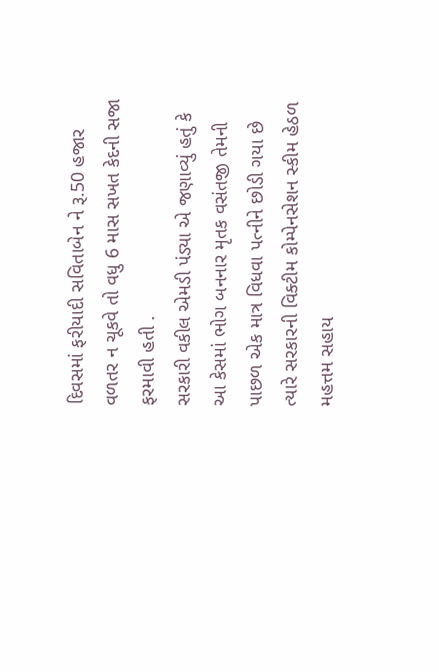દિવસમાં ફરીયાદી સવિતાબેન ને રૂ.50 હજાર વળતર ન ચૂકવે તો વધુ 6 માસ સખત કેદની સજા ફરમાવી હતી .
સરકારી વકીલ એમડી પંડ્યા એ જણાવ્યું હતું કે આ કેસમાં ભોગ બનનાર મૃતક વસંતજી તેમની પાછળ એક માત્ર વિધવા પત્નીને છોડી ગયા છે ત્યારે સરકારની વિક્ટીમ કોમ્પેનસેશન સ્કીમ હેઠળ મહત્તમ સહાય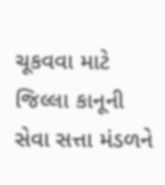ચૂકવવા માટે જિલ્લા કાનૂની સેવા સત્તા મંડળને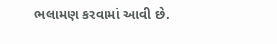ભલામણ કરવામાં આવી છે.